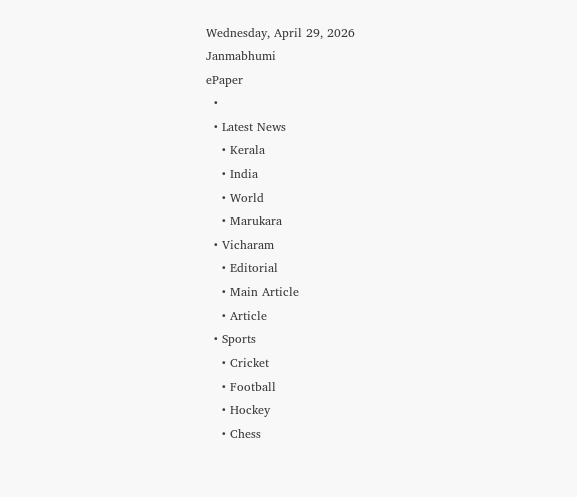Wednesday, April 29, 2026
Janmabhumi
ePaper
  •
  • Latest News
    • Kerala
    • India
    • World
    • Marukara
  • Vicharam
    • Editorial
    • Main Article
    • Article
  • Sports
    • Cricket
    • Football
    • Hockey
    • Chess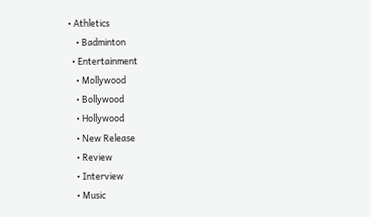• Athletics
    • Badminton
  • Entertainment
    • Mollywood
    • Bollywood
    • Hollywood
    • New Release
    • Review
    • Interview
    • Music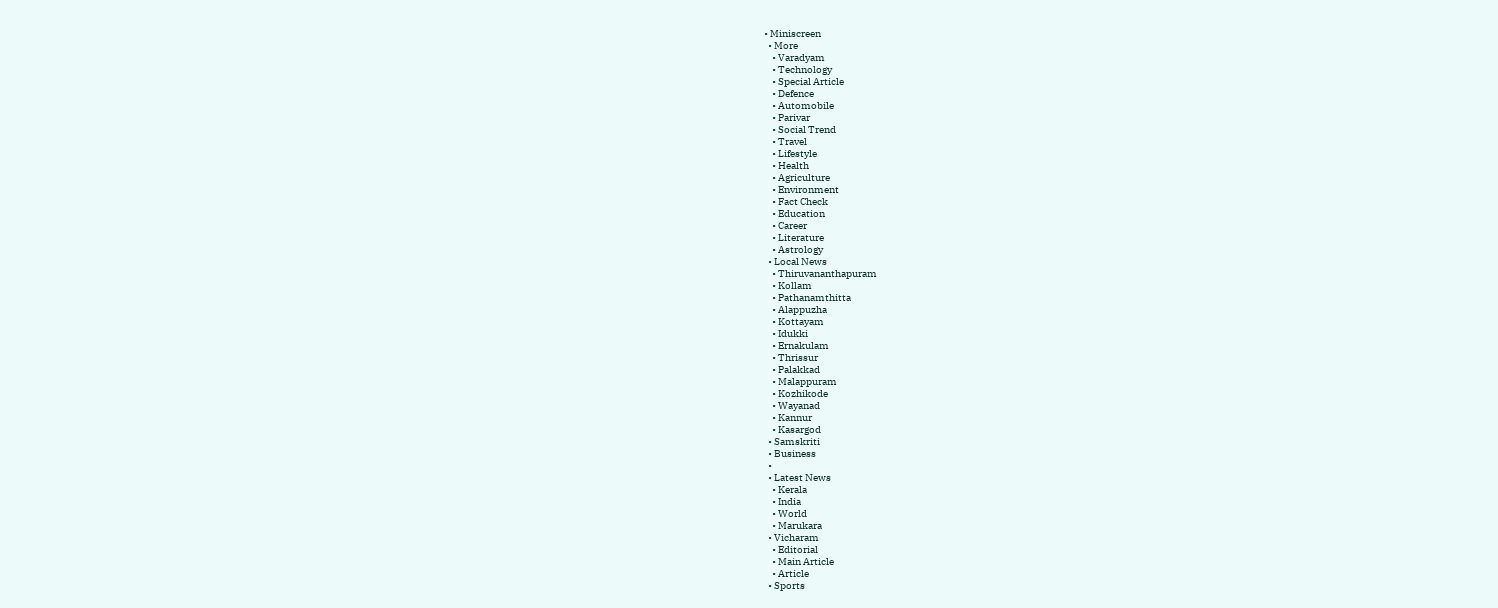• Miniscreen
  • More
    • Varadyam
    • Technology
    • Special Article
    • Defence
    • Automobile
    • Parivar
    • Social Trend
    • Travel
    • Lifestyle
    • Health
    • Agriculture
    • Environment
    • Fact Check
    • Education
    • Career
    • Literature
    • Astrology
  • Local News
    • Thiruvananthapuram
    • Kollam
    • Pathanamthitta
    • Alappuzha
    • Kottayam
    • Idukki
    • Ernakulam
    • Thrissur
    • Palakkad
    • Malappuram
    • Kozhikode
    • Wayanad
    • Kannur
    • Kasargod
  • Samskriti
  • Business
  •
  • Latest News
    • Kerala
    • India
    • World
    • Marukara
  • Vicharam
    • Editorial
    • Main Article
    • Article
  • Sports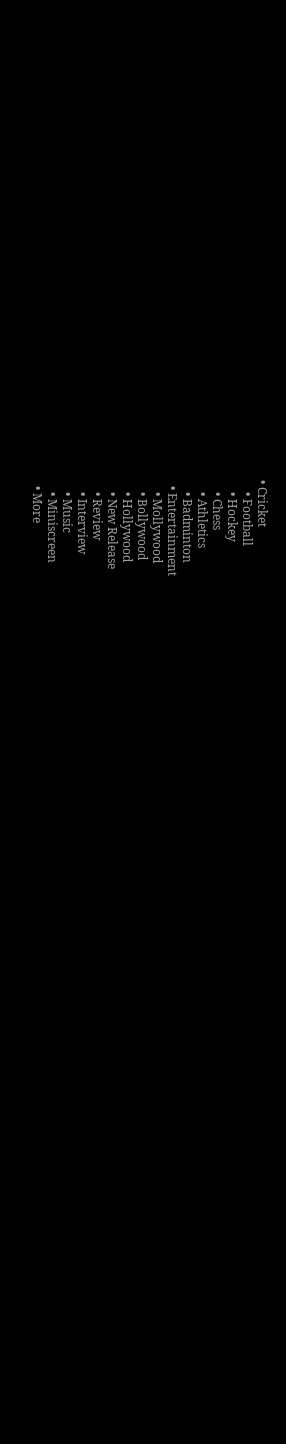• Cricket
    • Football
    • Hockey
    • Chess
    • Athletics
    • Badminton
  • Entertainment
    • Mollywood
    • Bollywood
    • Hollywood
    • New Release
    • Review
    • Interview
    • Music
    • Miniscreen
  • More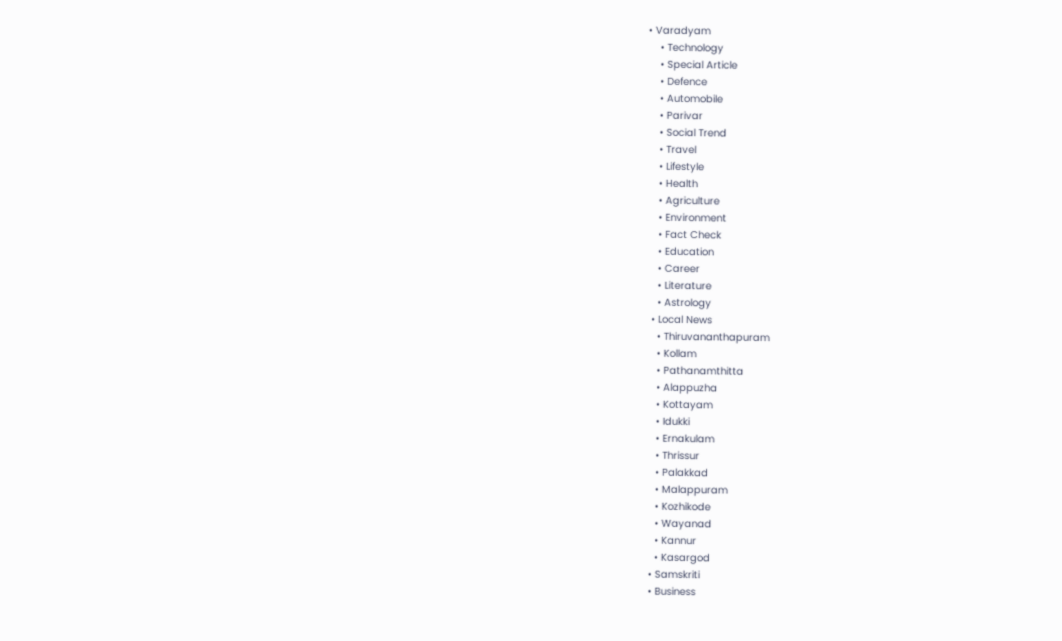• Varadyam
    • Technology
    • Special Article
    • Defence
    • Automobile
    • Parivar
    • Social Trend
    • Travel
    • Lifestyle
    • Health
    • Agriculture
    • Environment
    • Fact Check
    • Education
    • Career
    • Literature
    • Astrology
  • Local News
    • Thiruvananthapuram
    • Kollam
    • Pathanamthitta
    • Alappuzha
    • Kottayam
    • Idukki
    • Ernakulam
    • Thrissur
    • Palakkad
    • Malappuram
    • Kozhikode
    • Wayanad
    • Kannur
    • Kasargod
  • Samskriti
  • Business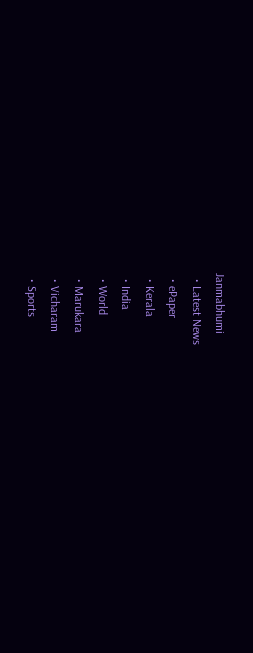Janmabhumi
  • Latest News
  • ePaper
  • Kerala
  • India
  • World
  • Marukara
  • Vicharam
  • Sports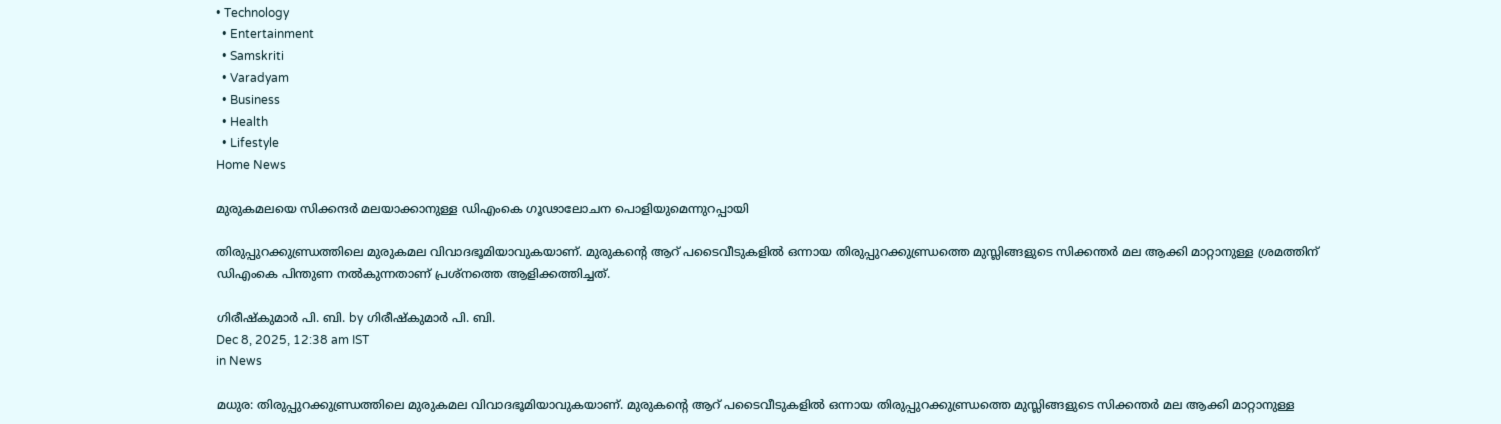• Technology
  • Entertainment
  • Samskriti
  • Varadyam
  • Business
  • Health
  • Lifestyle
Home News

മുരുകമലയെ സിക്കന്ദര്‍ മലയാക്കാനുള്ള ഡിഎംകെ ഗൂഢാലോചന പൊളിയുമെന്നുറപ്പായി

തിരുപ്പുറക്കുണ്ഡ്രത്തിലെ മുരുകമല വിവാദഭൂമിയാവുകയാണ്. മുരുകന്റെ ആറ് പടൈവീടുകളില്‍ ഒന്നായ തിരുപ്പുറക്കുണ്ഡ്രത്തെ മുസ്ലിങ്ങളുടെ സിക്കന്തര്‍ മല ആക്കി മാറ്റാനുള്ള ശ്രമത്തിന് ഡിഎംകെ പിന്തുണ നല്‍കുന്നതാണ് പ്രശ്നത്തെ ആളിക്കത്തിച്ചത്.

ഗിരീഷ്‌കുമാര്‍ പി. ബി. by ഗിരീഷ്‌കുമാര്‍ പി. ബി.
Dec 8, 2025, 12:38 am IST
in News

മധുര: തിരുപ്പുറക്കുണ്ഡ്രത്തിലെ മുരുകമല വിവാദഭൂമിയാവുകയാണ്. മുരുകന്റെ ആറ് പടൈവീടുകളില്‍ ഒന്നായ തിരുപ്പുറക്കുണ്ഡ്രത്തെ മുസ്ലിങ്ങളുടെ സിക്കന്തര്‍ മല ആക്കി മാറ്റാനുള്ള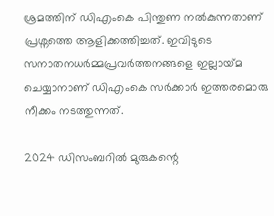ശ്രമത്തിന് ഡിഎംകെ പിന്തുണ നല്‍കുന്നതാണ് പ്രശ്നത്തെ ആളിക്കത്തിച്ചത്. ഇവിടുടെ സനാതനധര്‍മ്മപ്രവര്‍ത്തനങ്ങളെ ഇല്ലായ്‌മ ചെയ്യാനാണ് ഡിഎംകെ സര്‍ക്കാര്‍ ഇത്തരമൊരു നീക്കം നടത്തുന്നത്.

2024 ഡിസംബറില്‍ മുരുകന്റെ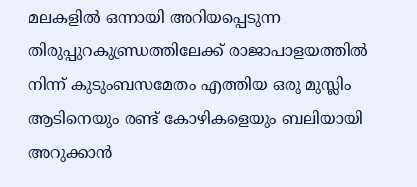മലകളില്‍ ഒന്നായി അറിയപ്പെടുന്ന തിരുപ്പുറകുണ്ഡ്രത്തിലേക്ക് രാജാപാളയത്തില്‍ നിന്ന് കുടുംബസമേതം എത്തിയ ഒരു മുസ്ലിം ആടിനെയും രണ്ട് കോഴികളെയും ബലിയായി അറുക്കാന്‍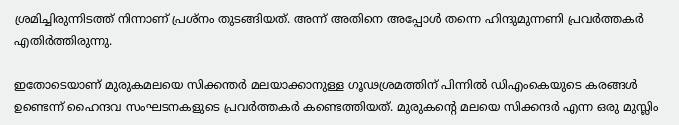ശ്രമിച്ചിരുന്നിടത്ത് നിന്നാണ് പ്രശ്നം തുടങ്ങിയത്. അന്ന് അതിനെ അപ്പോള്‍ തന്നെ ഹിന്ദുമുന്നണി പ്രവര്‍ത്തകര്‍ എതിര്‍ത്തിരുന്നു.

ഇതോടെയാണ് മുരുകമലയെ സിക്കന്തര്‍ മലയാക്കാനുള്ള ഗൂഢശ്രമത്തിന് പിന്നില്‍ ഡിഎംകെയുടെ കരങ്ങള്‍ ഉണ്ടെന്ന് ഹൈന്ദവ സംഘടനകളുടെ പ്രവര്‍ത്തകര്‍ കണ്ടെത്തിയത്. മുരുകന്റെ മലയെ സിക്കന്ദര്‍ എന്ന ഒരു മുസ്ലിം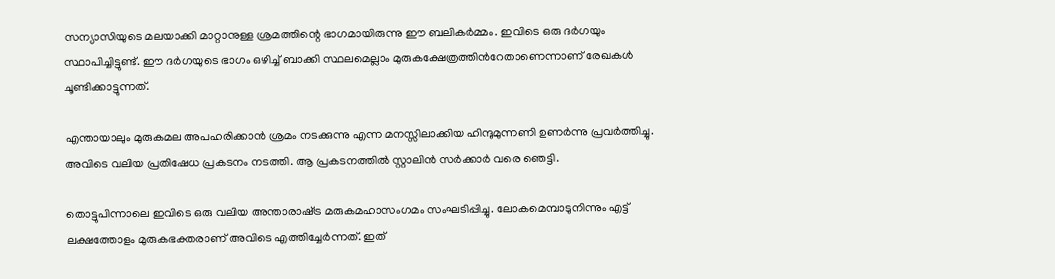സന്യാസിയുടെ മലയാക്കി മാറ്റാനുള്ള ശ്രമത്തിന്റെ ഭാഗമായിരുന്നു ഈ ബലികര്‍മ്മം. ഇവിടെ ഒരു ദര്‍ഗയും സ്ഥാപിച്ചിട്ടുണ്ട്. ഈ ദര്‍ഗയുടെ ഭാഗം ഒഴിച്ച് ബാക്കി സ്ഥലമെല്ലാം മുരുകക്ഷേത്രത്തിന്‍റേതാണെന്നാണ് രേഖകള്‍ ചൂണ്ടിക്കാട്ടുന്നത്.

എന്തായാലും മുരുകമല അപഹരിക്കാന്‍ ശ്രമം നടക്കുന്നു എന്ന മനസ്സിലാക്കിയ ഹിന്ദുമുന്നണി ഉണര്‍ന്നു പ്രവര്‍ത്തിച്ചു. അവിടെ വലിയ പ്രതിഷേധ പ്രകടനം നടത്തി. ആ പ്രകടനത്തില്‍ സ്റ്റാലിന്‍ സര്‍ക്കാര്‍ വരെ ഞെട്ടി.

തൊട്ടുപിന്നാലെ ഇവിടെ ഒരു വലിയ അന്താരാഷ്‌ട്ര മരുകമഹാസംഗമം സംഘടിപ്പിച്ചു. ലോകമെമ്പാടുനിന്നും എട്ട് ലക്ഷത്തോളം മുരുകഭക്തരാണ് അവിടെ എത്തിച്ചേര്‍ന്നത്. ഇത്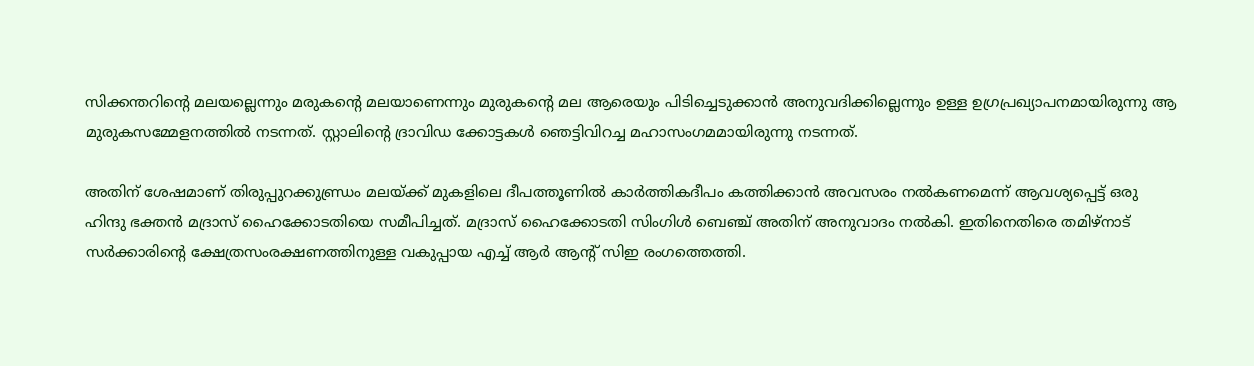സിക്കന്തറിന്റെ മലയല്ലെന്നും മരുകന്റെ മലയാണെന്നും മുരുകന്റെ മല ആരെയും പിടിച്ചെടുക്കാന്‍ അനുവദിക്കില്ലെന്നും ഉള്ള ഉഗ്രപ്രഖ്യാപനമായിരുന്നു ആ മുരുകസമ്മേളനത്തില്‍ നടന്നത്. സ്റ്റാലിന്റെ ദ്രാവിഡ ക്കോട്ടകള്‍ ഞെട്ടിവിറച്ച മഹാസംഗമമായിരുന്നു നടന്നത്.

അതിന് ശേഷമാണ് തിരുപ്പുറക്കുണ്ഡ്രം മലയ്‌ക്ക് മുകളിലെ ദീപത്തൂണില്‍ കാര്‍ത്തികദീപം കത്തിക്കാന്‍ അവസരം നല്‍കണമെന്ന് ആവശ്യപ്പെട്ട് ഒരു ഹിന്ദു ഭക്തന്‍ മദ്രാസ് ഹൈക്കോടതിയെ സമീപിച്ചത്. മദ്രാസ് ഹൈക്കോടതി സിംഗിള്‍ ബെഞ്ച് അതിന് അനുവാദം നല്‍കി. ഇതിനെതിരെ തമിഴ്നാട് സര്‍ക്കാരിന്റെ ക്ഷേത്രസംരക്ഷണത്തിനുള്ള വകുപ്പായ എച്ച് ആര്‍ ആന്‍റ് സിഇ രംഗത്തെത്തി.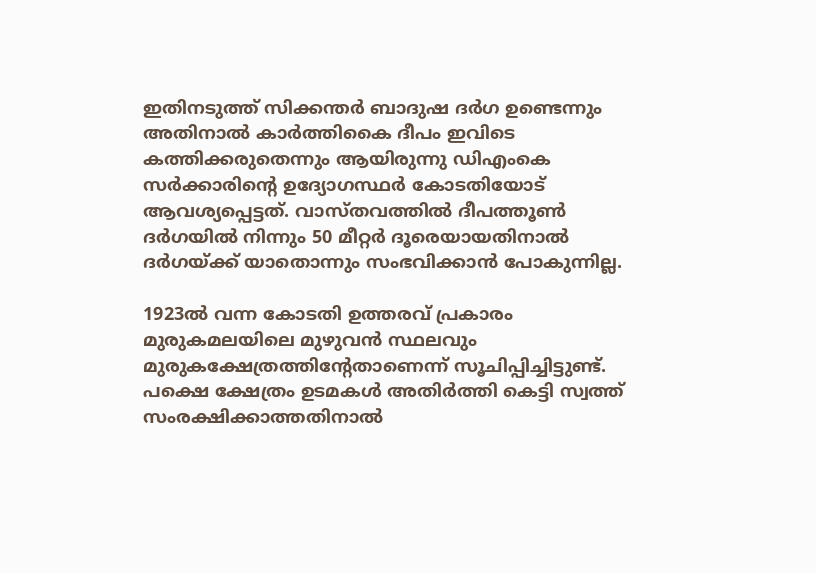ഇതിനടുത്ത് സിക്കന്തര്‍ ബാദുഷ ദര്‍ഗ ഉണ്ടെന്നും അതിനാല്‍ കാര്‍ത്തികൈ ദീപം ഇവിടെ കത്തിക്കരുതെന്നും ആയിരുന്നു ഡിഎംകെ സര്‍ക്കാരിന്റെ ഉദ്യോഗസ്ഥര്‍ കോടതിയോട് ആവശ്യപ്പെട്ടത്. വാസ്തവത്തില്‍ ദീപത്തൂണ്‍ ദര്‍ഗയില്‍ നിന്നും 50 മീറ്റര്‍ ദൂരെയായതിനാല്‍ ദര്‍ഗയ്‌ക്ക് യാതൊന്നും സംഭവിക്കാന്‍ പോകുന്നില്ല.

1923ല്‍ വന്ന കോടതി ഉത്തരവ് പ്രകാരം മുരുകമലയിലെ മുഴുവന്‍ സ്ഥലവും മുരുകക്ഷേത്രത്തിന്‍റേതാണെന്ന് സൂചിപ്പിച്ചിട്ടുണ്ട്. പക്ഷെ ക്ഷേത്രം ഉടമകള്‍ അതിര്‍ത്തി കെട്ടി സ്വത്ത് സംരക്ഷിക്കാത്തതിനാല്‍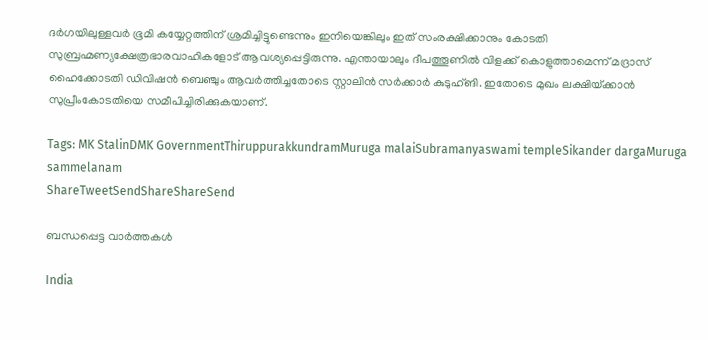ദര്‍ഗയിലുള്ളവര്‍ ഭൂമി കയ്യേറ്റത്തിന് ശ്രമിച്ചിട്ടുണ്ടെന്നും ഇനിയെങ്കിലും ഇത് സംരക്ഷിക്കാനും കോടതി സുബ്രഹ്മണ്യക്ഷേത്രഭാരവാഹികളോട് ആവശ്യപ്പെട്ടിരുന്നു. എന്തായാലും ദീപത്തൂണില്‍ വിളക്ക് കൊളുത്താമെന്ന് മദ്രാസ് ഹൈക്കോടതി ഡിവിഷന്‍ ബെഞ്ചും ആവര്‍ത്തിച്ചതോടെ സ്റ്റാലിന്‍ സര്‍ക്കാര്‍ കുടുഹ്ങി. ഇതോടെ മുഖം ലക്ഷിയ്‌ക്കാന്‍ സുപ്രീംകോടതിയെ സമീപിച്ചിരിക്കുകയാണ്.

Tags: MK StalinDMK GovernmentThiruppurakkundramMuruga malaiSubramanyaswami templeSikander dargaMuruga sammelanam
ShareTweetSendShareShareSend

ബന്ധപ്പെട്ട വാര്‍ത്തകള്‍

India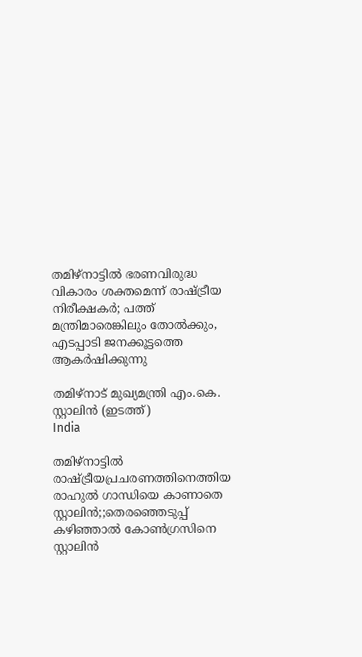തമിഴ്നാട്ടില്‍ ഭരണവിരുദ്ധ വികാരം ശക്തമെന്ന് രാഷ്‌ട്രീയ നിരീക്ഷകര്‍; പത്ത് മന്ത്രിമാരെങ്കിലും തോല്‍ക്കും, എടപ്പാടി ജനക്കൂട്ടത്തെ ആകര്‍ഷിക്കുന്നു

തമിഴ്നാട് മുഖ്യമന്ത്രി എം.കെ. സ്റ്റാലിന്‍ (ഇടത്ത്)
India

തമിഴ്നാട്ടില്‍ രാഷ്‌ട്രീയപ്രചരണത്തിനെത്തിയ രാഹുല്‍ ഗാന്ധിയെ കാണാതെ സ്റ്റാലിന്‍;;തെരഞ്ഞെടുപ്പ് കഴിഞ്ഞാല്‍ കോണ്‍ഗ്രസിനെ സ്റ്റാലിന്‍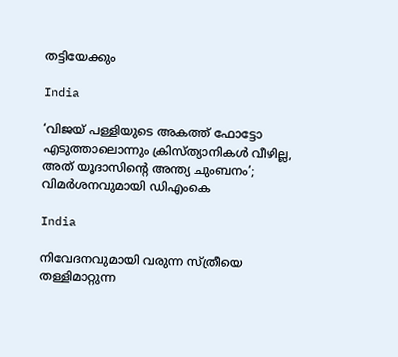തട്ടിയേക്കും

India

‘വിജയ് പള്ളിയുടെ അകത്ത് ഫോട്ടോ എടുത്താലൊന്നും ക്രിസ്ത്യാനികൾ വീഴില്ല, അത് യൂദാസിന്റെ അന്ത്യ ചുംബനം’; വിമർശനവുമായി ഡിഎംകെ

India

നിവേദനവുമായി വരുന്ന സ്ത്രീയെ തള്ളിമാറ്റുന്ന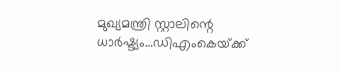മുഖ്യമന്ത്രി സ്റ്റാലിന്റെ ധാര്‍ഷ്ട്യം…ഡിഎംകെയ്‌ക്ക്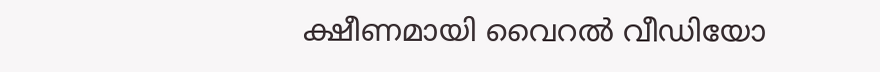ക്ഷീണമായി വൈറല്‍ വീഡിയോ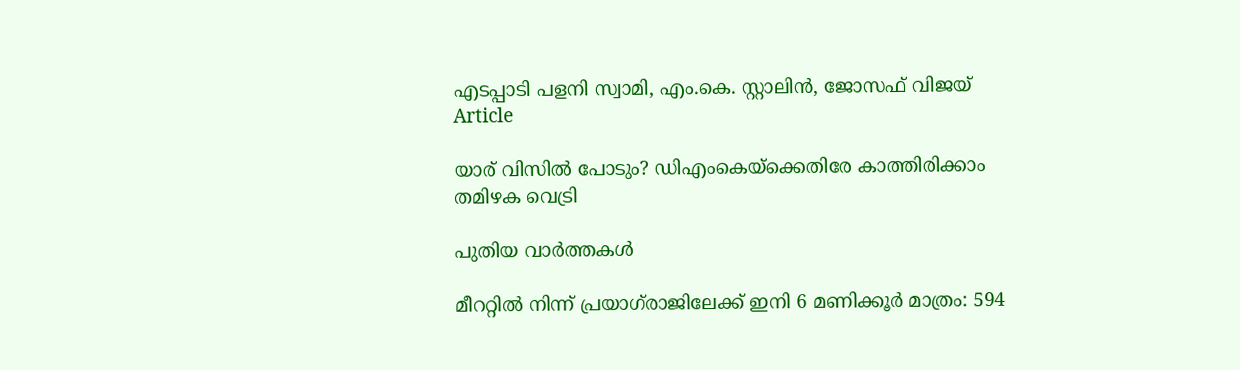എടപ്പാടി പളനി സ്വാമി, എം.കെ. സ്റ്റാലിന്‍, ജോസഫ് വിജയ്‌
Article

യാര് വിസില്‍ പോടും? ഡിഎംകെയ്‌ക്കെതിരേ കാത്തിരിക്കാം തമിഴക വെട്രി

പുതിയ വാര്‍ത്തകള്‍

മീററ്റിൽ നിന്ന് പ്രയാഗ്‌രാജിലേക്ക് ഇനി 6 മണിക്കൂർ മാത്രം: 594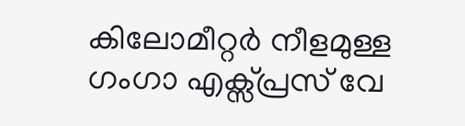കിലോമീറ്റർ നീളമുള്ള ഗംഗാ എക്സ്പ്രസ് വേ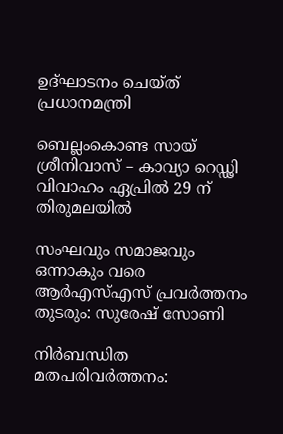ഉദ്ഘാടനം ചെയ്ത് പ്രധാനമന്ത്രി

ബെല്ലംകൊണ്ട സായ് ശ്രീനിവാസ് – കാവ്യാ റെഡ്ഢി വിവാഹം ഏപ്രിൽ 29 ന് തിരുമലയിൽ

സംഘവും സമാജവും ഒന്നാകും വരെ ആര്‍എസ്എസ് പ്രവര്‍ത്തനം തുടരും: സുരേഷ് സോണി

നിർബന്ധിത മതപരിവർത്തനം: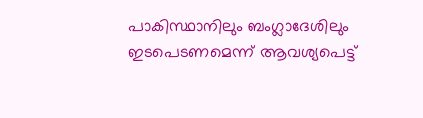പാകിസ്ഥാനിലും ബംഗ്ലാദേശിലും ഇടപെടണമെന്ന് ആവശ്യപെട്ട്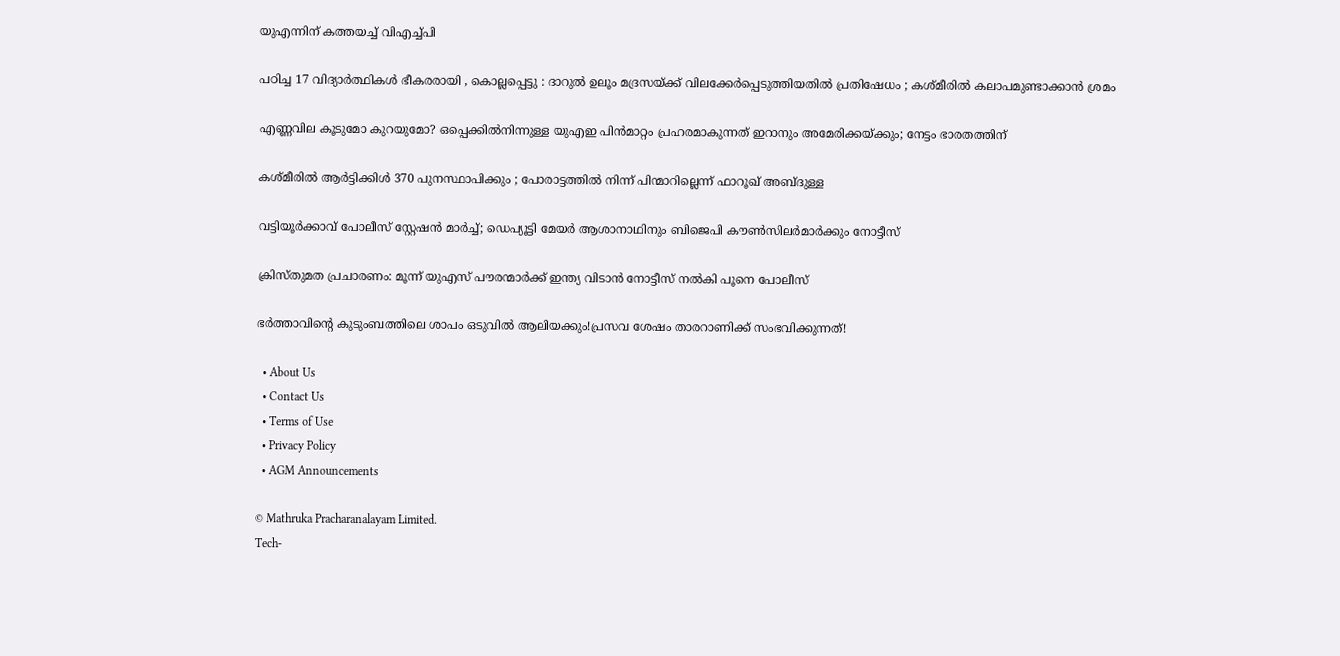യുഎന്നിന് കത്തയച്ച് വിഎച്ച്പി

പഠിച്ച 17 വിദ്യാർത്ഥികൾ ഭീകരരായി , കൊല്ലപ്പെട്ടു : ദാറുൽ ഉലൂം മദ്രസയ്‌ക്ക് വിലക്കേർപ്പെടുത്തിയതിൽ പ്രതിഷേധം ; കശ്മീരിൽ കലാപമുണ്ടാക്കാൻ ശ്രമം

എണ്ണവില കൂടുമോ കുറയുമോ? ഒപ്പെക്കിൽനിന്നുള്ള യുഎഇ പിൻമാറ്റം പ്രഹരമാകുന്നത് ഇറാനും അമേരിക്കയ്‌ക്കും; നേട്ടം ഭാരതത്തിന്

കശ്മീരിൽ ആർട്ടിക്കിൾ 370 പുനസ്ഥാപിക്കും ; പോരാട്ടത്തിൽ നിന്ന് പിന്മാറില്ലെന്ന് ഫാറൂഖ് അബ്ദുള്ള

വട്ടിയൂർക്കാവ് പോലീസ് സ്റ്റേഷൻ മാർച്ച്; ഡെപ‍്യൂട്ടി മേയർ ആശാനാഥിനും ബിജെപി കൗൺസിലർമാർക്കും നോട്ടീസ്

ക്രിസ്തുമത പ്രചാരണം: മൂന്ന് യുഎസ് പൗരന്മാർക്ക് ഇന്ത്യ വിടാൻ നോട്ടീസ് നൽകി പൂനെ പോലീസ്

ഭർത്താവിന്റെ കുടുംബത്തിലെ ശാപം ഒടുവിൽ ആലിയക്കും!പ്രസവ ശേഷം താരറാണിക്ക് സംഭവിക്കുന്നത്!

  • About Us
  • Contact Us
  • Terms of Use
  • Privacy Policy
  • AGM Announcements

© Mathruka Pracharanalayam Limited.
Tech-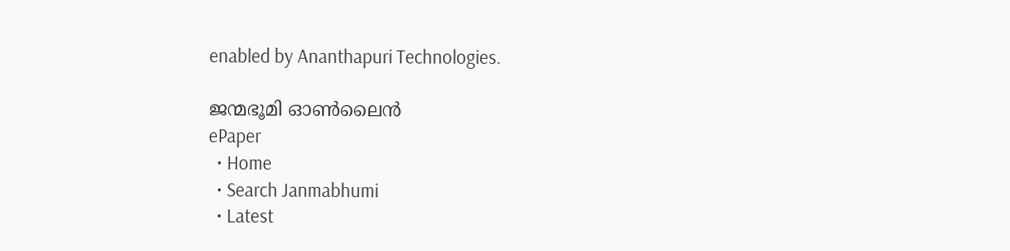enabled by Ananthapuri Technologies.

ജന്മഭൂമി ഓണ്‍ലൈന്‍
ePaper
  • Home
  • Search Janmabhumi
  • Latest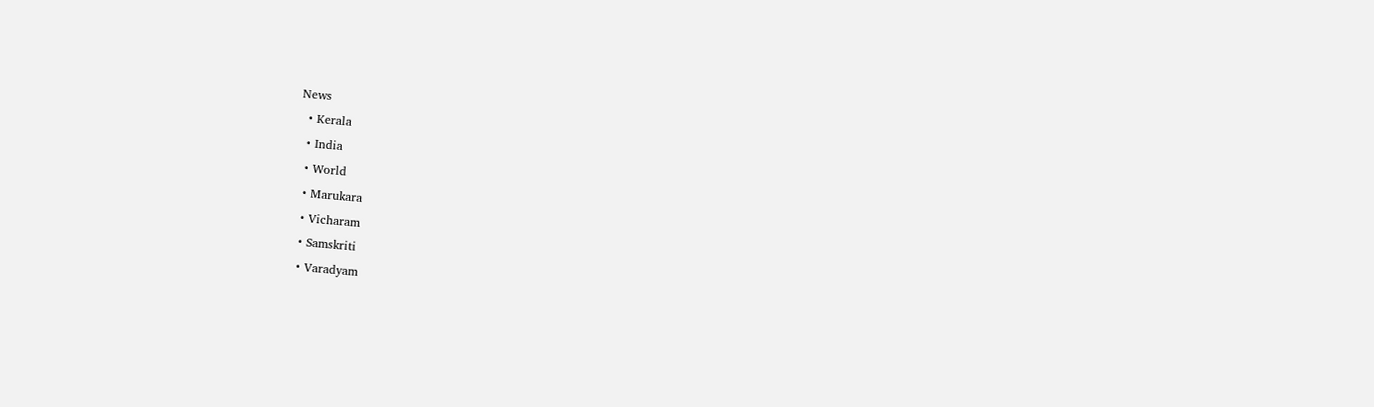News
  • Kerala
  • India
  • World
  • Marukara
  • Vicharam
  • Samskriti
  • Varadyam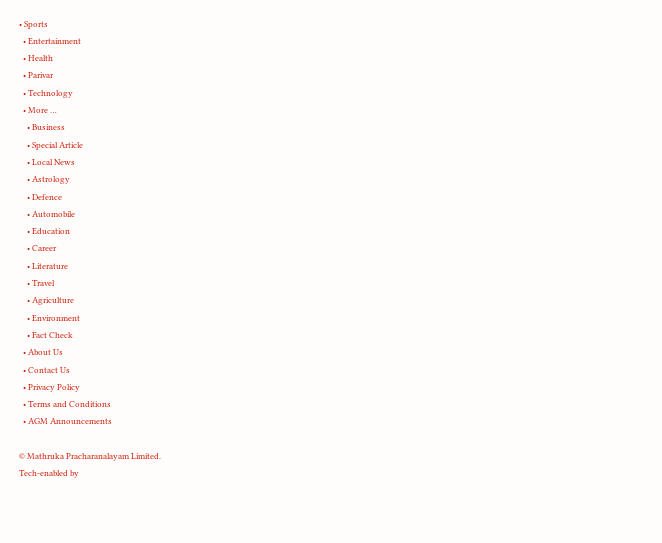• Sports
  • Entertainment
  • Health
  • Parivar
  • Technology
  • More …
    • Business
    • Special Article
    • Local News
    • Astrology
    • Defence
    • Automobile
    • Education
    • Career
    • Literature
    • Travel
    • Agriculture
    • Environment
    • Fact Check
  • About Us
  • Contact Us
  • Privacy Policy
  • Terms and Conditions
  • AGM Announcements

© Mathruka Pracharanalayam Limited.
Tech-enabled by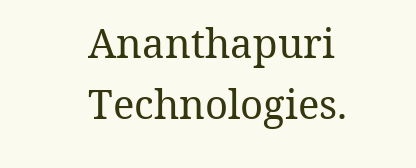Ananthapuri Technologies.